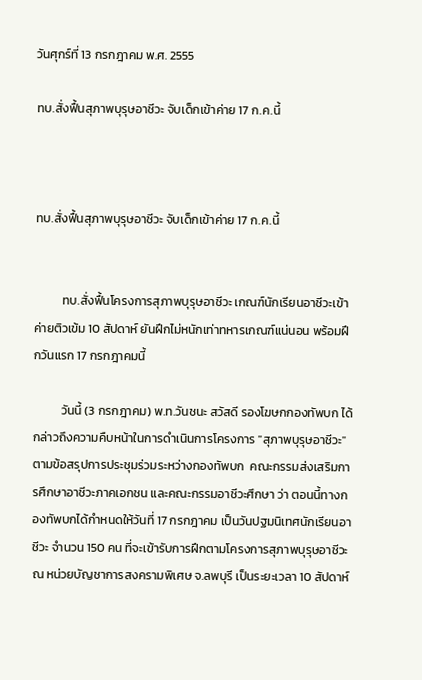วันศุกร์ที่ 13 กรกฎาคม พ.ศ. 2555

ทบ.สั่งฟื้นสุภาพบุรุษอาชีวะ จับเด็กเข้าค่าย 17 ก.ค.นี้



ทบ.สั่งฟื้นสุภาพบุรุษอาชีวะ จับเด็กเข้าค่าย 17 ก.ค.นี้


          ทบ.สั่งฟื้นโครงการสุภาพบุรุษอาชีวะ เกณฑ์นักเรียนอาชีวะเข้าค่ายติวเข้ม 10 สัปดาห์ ยันฝึกไม่หนักเท่าทหารเกณฑ์แน่นอน พร้อมฝึกวันแรก 17 กรกฎาคมนี้

          วันนี้ (3 กรกฎาคม) พ.ท.วันชนะ สวัสดี รองโฆษกกองทัพบก ได้กล่าวถึงความคืบหน้าในการดำเนินการโครงการ "สุภาพบุรุษอาชีวะ" ตามข้อสรุปการประชุมร่วมระหว่างกองทัพบก  คณะกรรมส่งเสริมการศึกษาอาชีวะภาคเอกชน และคณะกรรมอาชีวะศึกษา ว่า ตอนนี้ทางกองทัพบกได้กำหนดให้วันที่ 17 กรกฎาคม เป็นวันปฐมนิเทศนักเรียนอาชีวะ จำนวน 150 คน ที่จะเข้ารับการฝึกตามโครงการสุภาพบุรุษอาชีวะ ณ หน่วยบัญชาการสงครามพิเศษ จ.ลพบุรี เป็นระยะเวลา 10 สัปดาห์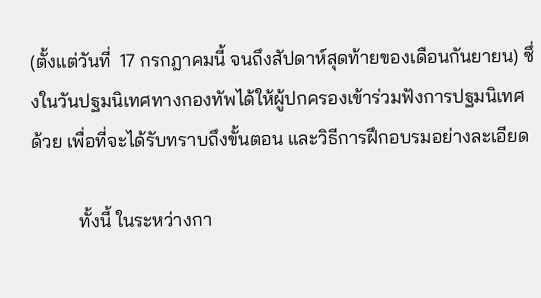(ตั้งแต่วันที่  17 กรกฎาคมนี้ จนถึงสัปดาห์สุดท้ายของเดือนกันยายน) ซึ่งในวันปฐมนิเทศทางกองทัพได้ให้ผู้ปกครองเข้าร่วมฟังการปฐมนิเทศด้วย เพื่อที่จะได้รับทราบถึงขั้นตอน และวิธีการฝึกอบรมอย่างละเอียด

          ทั้งนี้ ในระหว่างกา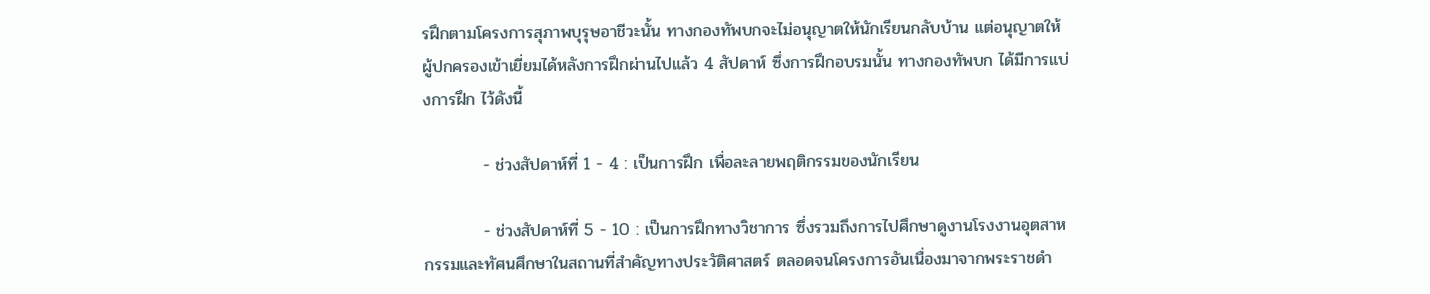รฝึกตามโครงการสุภาพบุรุษอาชีวะนั้น ทางกองทัพบกจะไม่อนุญาตให้นักเรียนกลับบ้าน แต่อนุญาตให้ผู้ปกครองเข้าเยี่ยมได้หลังการฝึกผ่านไปแล้ว 4 สัปดาห์ ซึ่งการฝึกอบรมนั้น ทางกองทัพบก ได้มีการแบ่งการฝึก ไว้ดังนี้

          - ช่วงสัปดาห์ที่ 1 - 4 : เป็นการฝึก เพื่อละลายพฤติกรรมของนักเรียน

          - ช่วงสัปดาห์ที่ 5 - 10 : เป็นการฝึกทางวิชาการ ซึ่งรวมถึงการไปศึกษาดูงานโรงงานอุตสาหกรรมและทัศนศึกษาในสถานที่สำคัญทางประวัติศาสตร์ ตลอดจนโครงการอันเนื่องมาจากพระราชดำ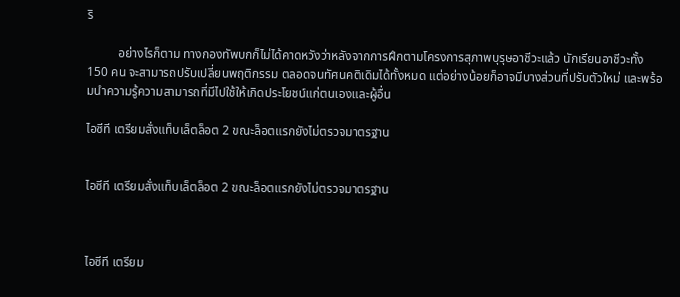ริ

          อย่างไรก็ตาม ทางกองทัพบกก็ไม่ได้คาดหวังว่าหลังจากการฝึกตามโครงการสุภาพบุรุษอาชีวะแล้ว นักเรียนอาชีวะทั้ง 150 คน จะสามารถปรับเปลี่ยนพฤติกรรม ตลอดจนทัศนคติเดิมได้ทั้งหมด แต่อย่างน้อยก็อาจมีบางส่วนที่ปรับตัวใหม่ และพร้อมนำความรู้ความสามารถที่มีไปใช้ให้เกิดประโยชน์แก่ตนเองและผู้อื่น

ไอซีที เตรียมสั่งแท็บเล็ตล็อต 2 ขณะล็อตแรกยังไม่ตรวจมาตรฐาน


ไอซีที เตรียมสั่งแท็บเล็ตล็อต 2 ขณะล็อตแรกยังไม่ตรวจมาตรฐาน



ไอซีที เตรียม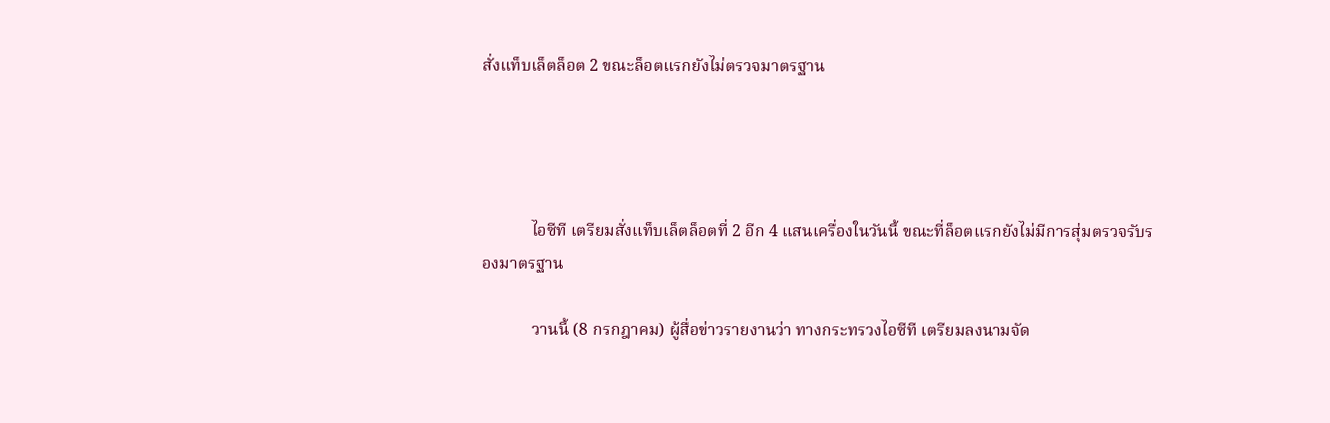สั่งแท็บเล็ตล็อต 2 ขณะล็อตแรกยังไม่ตรวจมาตรฐาน




            ไอซีที เตรียมสั่งแท็บเล็ตล็อตที่ 2 อีก 4 แสนเครื่องในวันนี้ ขณะที่ล็อตแรกยังไม่มีการสุ่มตรวจรับรองมาตรฐาน

            วานนี้ (8 กรกฎาคม) ผู้สื่อข่าวรายงานว่า ทางกระทรวงไอซีที เตรียมลงนามจัด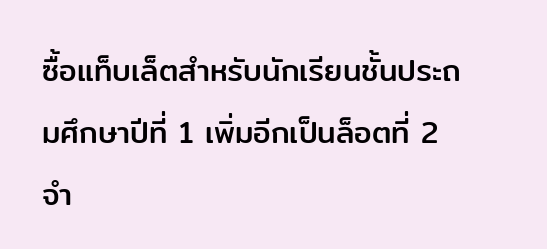ซื้อแท็บเล็ตสำหรับนักเรียนชั้นประถมศึกษาปีที่ 1 เพิ่มอีกเป็นล็อตที่ 2 จำ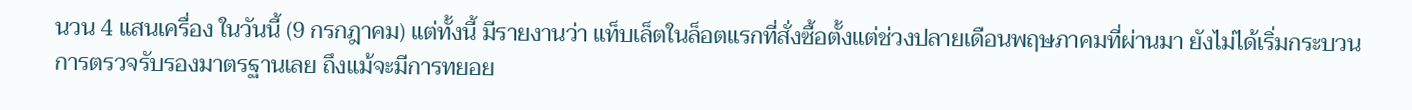นวน 4 แสนเครื่อง ในวันนี้ (9 กรกฎาคม) แต่ทั้งนี้ มีรายงานว่า แท็บเล็ตในล็อตแรกที่สั่งซื้อตั้งแต่ช่วงปลายเดือนพฤษภาคมที่ผ่านมา ยังไม่ได้เริ่มกระบวนการตรวจรับรองมาตรฐานเลย ถึงแม้จะมีการทยอย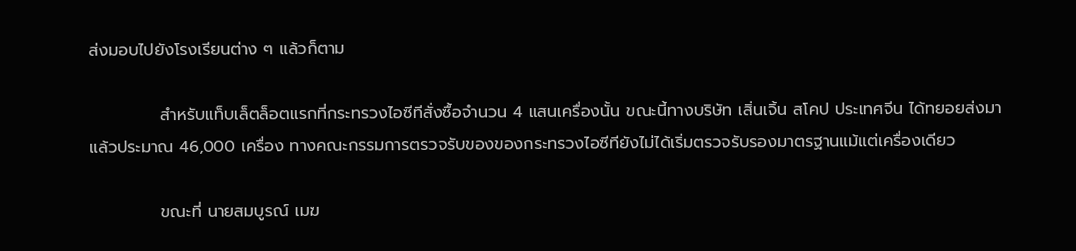ส่งมอบไปยังโรงเรียนต่าง ๆ แล้วก็ตาม

            สำหรับแท็บเล็ตล็อตแรกที่กระทรวงไอซีทีสั่งซื้อจำนวน 4 แสนเครื่องนั้น ขณะนี้ทางบริษัท เสิ่นเจิ้น สโคป ประเทศจีน ได้ทยอยส่งมาแล้วประมาณ 46,000 เครื่อง ทางคณะกรรมการตรวจรับของของกระทรวงไอซีทียังไม่ได้เริ่มตรวจรับรองมาตรฐานแม้แต่เครื่องเดียว

            ขณะที่ นายสมบูรณ์ เมฆ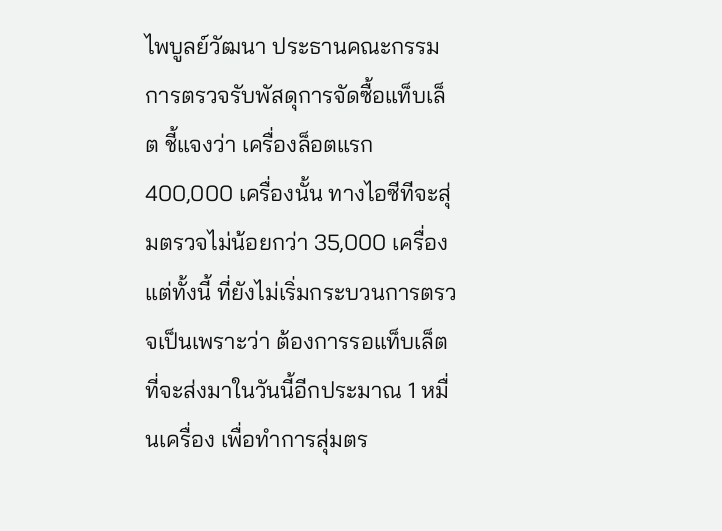ไพบูลย์วัฒนา ประธานคณะกรรมการตรวจรับพัสดุการจัดซื้อแท็บเล็ต ชี้แจงว่า เครื่องล็อตแรก 400,000 เครื่องนั้น ทางไอซีทีจะสุ่มตรวจไม่น้อยกว่า 35,000 เครื่อง แต่ทั้งนี้ ที่ยังไม่เริ่มกระบวนการตรวจเป็นเพราะว่า ต้องการรอแท็บเล็ตที่จะส่งมาในวันนี้อีกประมาณ 1 หมื่นเครื่อง เพื่อทำการสุ่มตร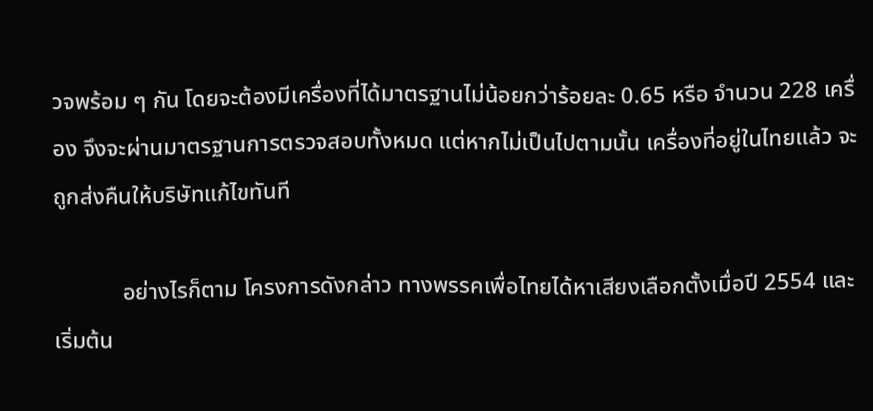วจพร้อม ๆ กัน โดยจะต้องมีเครื่องที่ได้มาตรฐานไม่น้อยกว่าร้อยละ 0.65 หรือ จำนวน 228 เครื่อง จึงจะผ่านมาตรฐานการตรวจสอบทั้งหมด แต่หากไม่เป็นไปตามนั้น เครื่องที่อยู่ในไทยแล้ว จะถูกส่งคืนให้บริษัทแก้ไขทันที

            อย่างไรก็ตาม โครงการดังกล่าว ทางพรรคเพื่อไทยได้หาเสียงเลือกตั้งเมื่อปี 2554 และเริ่มต้น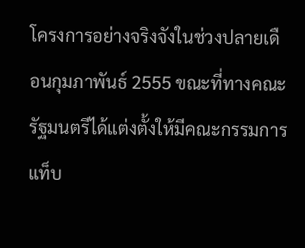โครงการอย่างจริงจังในช่วงปลายเดือนกุมภาพันธ์ 2555 ขณะที่ทางคณะรัฐมนตรีได้แต่งตั้งให้มีคณะกรรมการแท็บ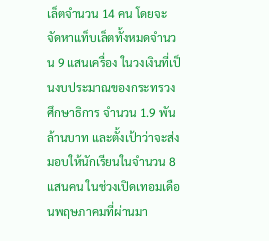เล็ตจำนวน 14 คน โดยจะจัดหาแท็บเล็ตทั้งหมดจำนวน 9 แสนเครื่อง ในวงเงินที่เป็นงบประมาณของกระทรวงศึกษาธิการ จำนวน 1.9 พันล้านบาท และตั้งเป้าว่าจะส่งมอบให้นักเรียนในจำนวน 8 แสนคน ในช่วงเปิดเทอมเดือนพฤษภาคมที่ผ่านมา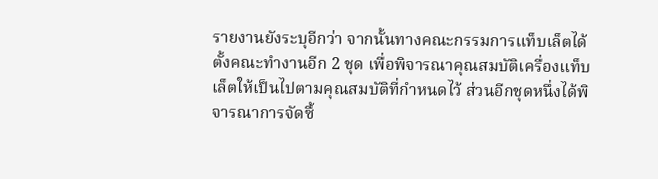รายงานยังระบุอีกว่า จากนั้นทางคณะกรรมการแท็บเล็ตได้ตั้งคณะทำงานอีก 2 ชุด เพื่อพิจารณาคุณสมบัติเครื่องแท็บเล็ตให้เป็นไปตามคุณสมบัติที่กำหนดไว้ ส่วนอีกชุดหนึ่งได้พิจารณาการจัดซื้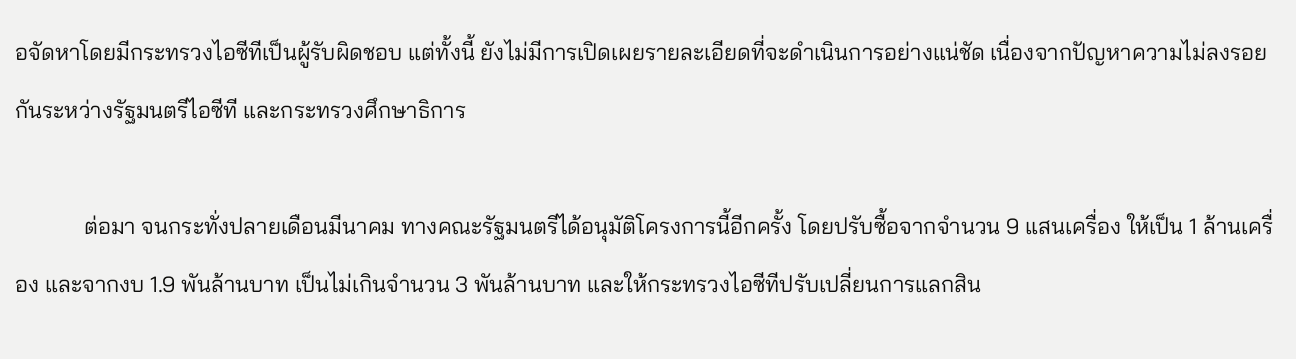อจัดหาโดยมีกระทรวงไอซีทีเป็นผู้รับผิดชอบ แต่ทั้งนี้ ยังไม่มีการเปิดเผยรายละเอียดที่จะดำเนินการอย่างแน่ชัด เนื่องจากปัญหาความไม่ลงรอยกันระหว่างรัฐมนตรีไอซีที และกระทรวงศึกษาธิการ

            ต่อมา จนกระทั่งปลายเดือนมีนาคม ทางคณะรัฐมนตรีได้อนุมัติโครงการนี้อีกครั้ง โดยปรับซื้อจากจำนวน 9 แสนเครื่อง ให้เป็น 1 ล้านเครื่อง และจากงบ 1.9 พันล้านบาท เป็นไม่เกินจำนวน 3 พันล้านบาท และให้กระทรวงไอซีทีปรับเปลี่ยนการแลกสิน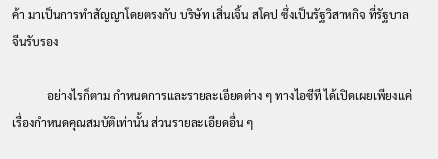ค้า มาเป็นการทำสัญญาโดยตรงกับ บริษัท เสิ่นเจิ้น สโคป ซึ่งเป็นรัฐวิสาหกิจ ที่รัฐบาลจีนรับรอง

            อย่างไรก็ตาม กำหนดการและรายละเอียดต่าง ๆ ทางไอซีที ได้เปิดเผยเพียงแค่เรื่องกำหนดคุณสมบัติเท่านั้น ส่วนรายละเอียดอื่น ๆ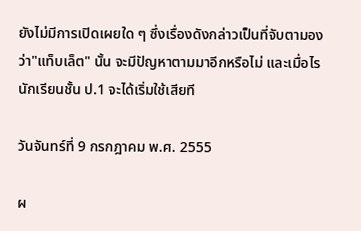ยังไม่มีการเปิดเผยใด ๆ ซึ่งเรื่องดังกล่าวเป็นที่จับตามองว่า"แท็บเล็ต" นั้น จะมีปัญหาตามมาอีกหรือไม่ และเมื่อไรนักเรียนชั้น ป.1 จะได้เริ่มใช้เสียที

วันจันทร์ที่ 9 กรกฎาคม พ.ศ. 2555

ผ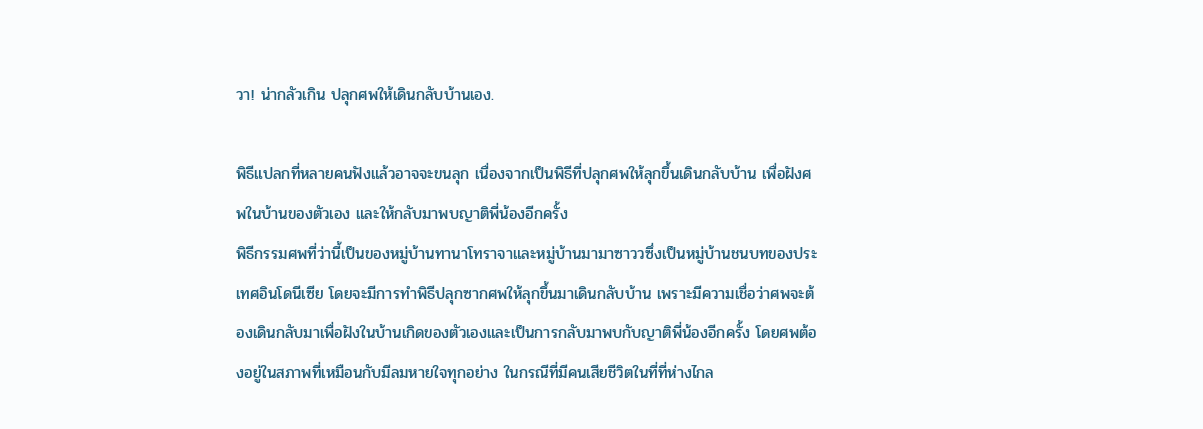วา! น่ากลัวเกิน ปลุกศพให้เดินกลับบ้านเอง.

พิธีแปลกที่หลายคนฟังแล้วอาจจะขนลุก เนื่องจากเป็นพิธีที่ปลุกศพให้ลุกขึ้นเดินกลับบ้าน เพื่อฝังศพในบ้านของตัวเอง และให้กลับมาพบญาติพี่น้องอีกครั้ง
พิธีกรรมศพที่ว่านี้เป็นของหมู่บ้านทานาโทราจาและหมู่บ้านมามาซาววซึ่งเป็นหมู่บ้านชนบทของประเทศอินโดนีเซีย โดยจะมีการทำพิธีปลุกซากศพให้ลุกขึ้นมาเดินกลับบ้าน เพราะมีความเชื่อว่าศพจะต้องเดินกลับมาเพื่อฝังในบ้านเกิดของตัวเองและเป็นการกลับมาพบกับญาติพี่น้องอีกครั้ง โดยศพต้องอยู่ในสภาพที่เหมือนกับมีลมหายใจทุกอย่าง ในกรณีที่มีคนเสียชีวิตในที่ที่ห่างไกล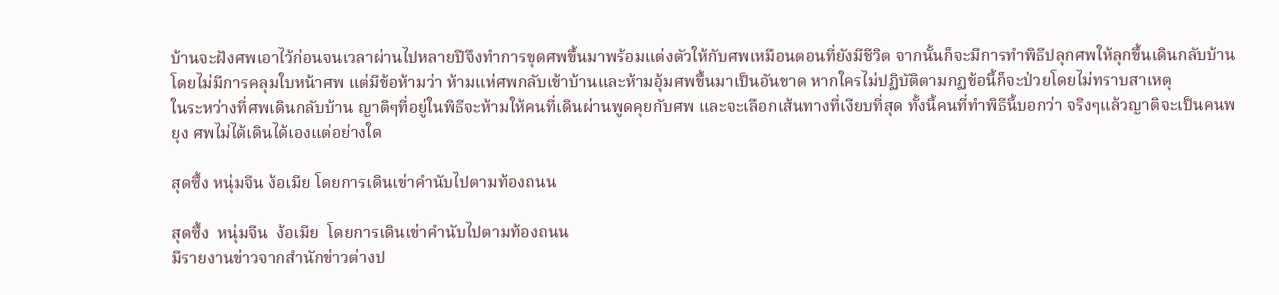บ้านจะฝังศพเอาไว้ก่อนจนเวลาผ่านไปหลายปีจึงทำการขุดศพขึ้นมาพร้อมแต่งตัวให้กับศพเหมือนตอนที่ยังมีชีวิต จากนั้นก็จะมีการทำพิธีปลุกศพให้ลุกขึ้นเดินกลับบ้านโดยไม่มีการคลุมใบหน้าศพ แต่มีข้อห้ามว่า ห้ามแห่ศพกลับเข้าบ้านและห้ามอุ้มศพขึ้นมาเป็นอันขาด หากใครไม่ปฏิบัติตามกฏข้อนี้ก็จะป่วยโดยไม่ทราบสาเหตุ
ในระหว่างที่ศพเดินกลับบ้าน ญาติๆที่อยู่ในพิธีจะห้ามให้คนที่เดินผ่านพูดคุยกับศพ และจะเลือกเส้นทางที่เงียบที่สุด ทั้งนี้คนที่ทำพิธีนี้บอกว่า จริงๆแล้วญาติจะเป็นคนพยุง ศพไม่ได้เดินได้เองแต่อย่างใด

สุดซึ้ง หนุ่มจีน ง้อเมีย โดยการเดินเข่าคำนับไปตามท้องถนน

สุดซึ้ง  หนุ่มจีน  ง้อเมีย  โดยการเดินเข่าคำนับไปตามท้องถนน
มีรายงานข่าวจากสำนักข่าวต่างป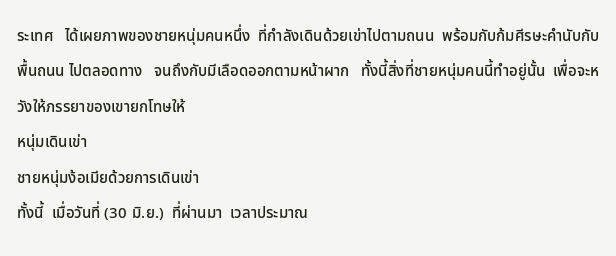ระเทศ   ได้เผยภาพของชายหนุ่มคนหนึ่ง  ที่กำลังเดินด้วยเข่าไปตามถนน  พร้อมกับก้มศีรษะคำนับกับพื้นถนน ไปตลอดทาง   จนถึงกับมีเลือดออกตามหน้าผาก   ทั้งนี้สิ่งที่ชายหนุ่มคนนี้ทำอยู่นั้น  เพื่อจะหวังให้ภรรยาของเขายกโทษให้
หนุ่มเดินเข่า
ชายหนุ่มง้อเมียด้วยการเดินเข่า
ทั้งนี้  เมื่อวันที่ (30 มิ.ย.)  ที่ผ่านมา  เวลาประมาณ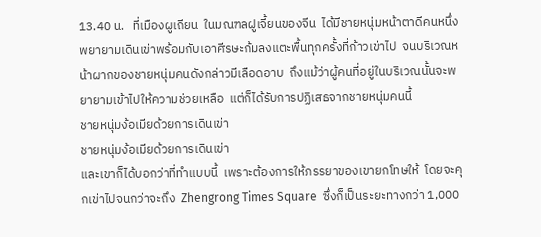13.40 น.   ที่เมืองผูเถียน  ในมณฑลฝูเจี้ยนของจีน  ได้มีชายหนุ่มหน้าตาดีคนหนึ่ง  พยายามเดินเข่าพร้อมกับเอาศีรษะก้มลงแตะพื้นทุกครั้งที่ก้าวเข่าไป  จนบริเวณหน้าผากของชายหนุ่มคนดังกล่าวมีเลือดอาบ  ถึงแม้ว่าผู้คนที่อยู่ในบริเวณนั้นจะพยายามเข้าไปให้ความช่วยเหลือ  แต่ก็ได้รับการปฏิเสธจากชายหนุ่มคนนี้
ชายหนุ่มง้อเมียด้วยการเดินเข่า
ชายหนุ่มง้อเมียด้วยการเดินเข่า
และเขาก็ได้บอกว่าที่ทำแบบนี้  เพราะต้องการให้ภรรยาของเขายกโทษให้  โดยจะคุกเข่าไปจนกว่าจะถึง  Zhengrong Times Square  ซึ่งก็เป็นระยะทางกว่า 1,000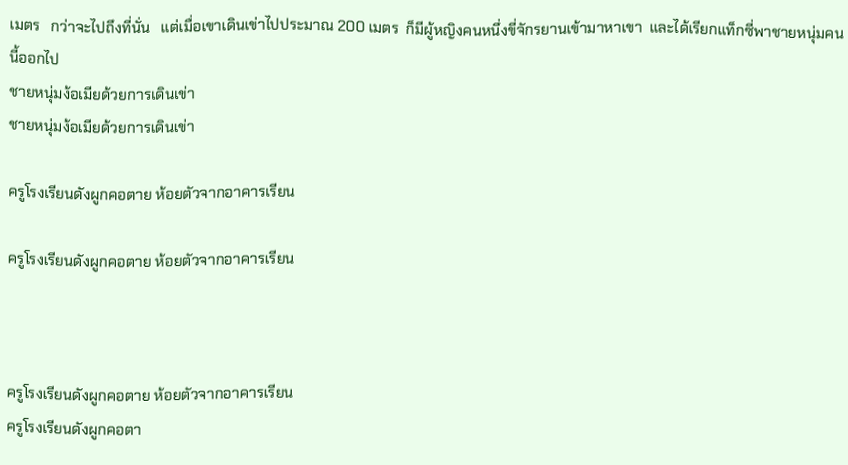เมตร   กว่าจะไปถึงที่นั่น   แต่เมื่อเขาเดินเข่าไปประมาณ 200 เมตร  ก็มีผู้หญิงคนหนึ่งขี่จักรยานเข้ามาหาเขา  และได้เรียกแท็กซี่พาชายหนุ่มคนนี้ออกไป
ชายหนุ่มง้อเมียด้วยการเดินเข่า
ชายหนุ่มง้อเมียด้วยการเดินเข่า

ครูโรงเรียนดังผูกคอตาย ห้อยตัวจากอาคารเรียน

ครูโรงเรียนดังผูกคอตาย ห้อยตัวจากอาคารเรียน



ครูโรงเรียนดังผูกคอตาย ห้อยตัวจากอาคารเรียน
ครูโรงเรียนดังผูกคอตา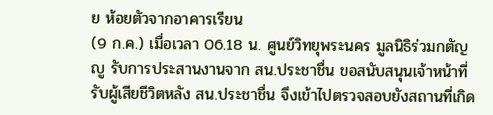ย ห้อยตัวจากอาคารเรียน
(9 ก.ค.) เมื่อเวลา 06.18 น. ศูนย์วิทยุพระนคร มูลนิธิร่วมกตัญญู รับการประสานงานจาก สน.ประชาชื่น ขอสนับสนุนเจ้าหน้าที่รับผู้เสียชีวิตหลัง สน.ประชาชื่น จึงเข้าไปตรวจสอบยังสถานที่เกิด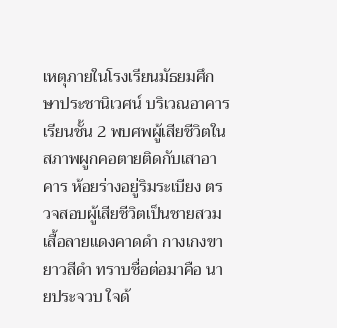เหตุภายในโรงเรียนมัธยมศึกษาประชานิเวศน์ บริเวณอาคารเรียนชั้น 2 พบศพผู้เสียชีวิตในสภาพผูกคอตายติดกับเสาอาคาร ห้อยร่างอยู่ริมระเบียง ตรวจสอบผู้เสียชีวิตเป็นชายสวมเสื้อลายแดงคาดดำ กางเกงขายาวสีดำ ทราบชื่อต่อมาคือ นายประจวบ ใจด้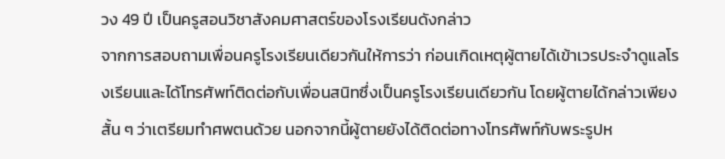วง 49 ปี เป็นครูสอนวิชาสังคมศาสตร์ของโรงเรียนดังกล่าว
จากการสอบถามเพื่อนครูโรงเรียนเดียวกันให้การว่า ก่อนเกิดเหตุผู้ตายได้เข้าเวรประจำดูแลโรงเรียนและได้โทรศัพท์ติดต่อกับเพื่อนสนิทซึ่งเป็นครูโรงเรียนเดียวกัน โดยผู้ตายได้กล่าวเพียงสั้น ๆ ว่าเตรียมทำศพตนด้วย นอกจากนี้ผู้ตายยังได้ติดต่อทางโทรศัพท์กับพระรูปห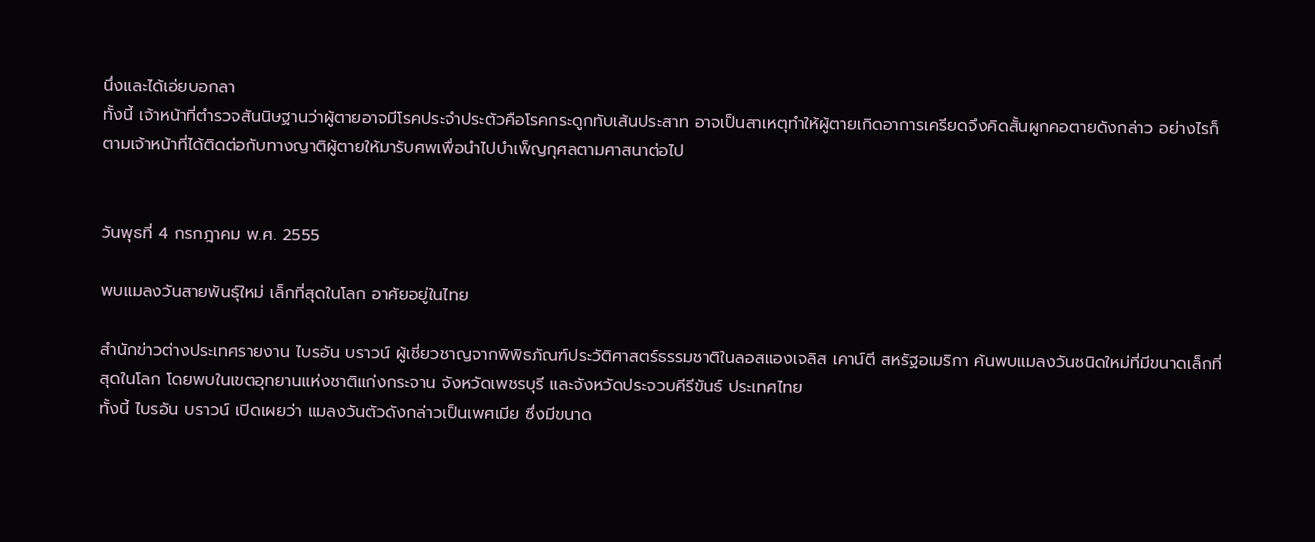นึ่งและได้เอ่ยบอกลา
ทั้งนี้ เจ้าหน้าที่ตำรวจสันนิษฐานว่าผู้ตายอาจมีโรคประจำประตัวคือโรคกระดูกทับเส้นประสาท อาจเป็นสาเหตุทำให้ผู้ตายเกิดอาการเครียดจึงคิดสั้นผูกคอตายดังกล่าว อย่างไรก็ตามเจ้าหน้าที่ได้ติดต่อกับทางญาติผู้ตายให้มารับศพเพื่อนำไปบำเพ็ญกุศลตามศาสนาต่อไป


วันพุธที่ 4 กรกฎาคม พ.ศ. 2555

พบแมลงวันสายพันธุ์ใหม่ เล็กที่สุดในโลก อาศัยอยู่ในไทย

สำนักข่าวต่างประเทศรายงาน ไบรอัน บราวน์ ผู้เชี่ยวชาญจากพิพิธภัณฑ์ประวัติศาสตร์ธรรมชาติในลอสแองเจลิส เคาน์ตี สหรัฐอเมริกา ค้นพบแมลงวันชนิดใหม่ที่มีขนาดเล็กที่สุดในโลก โดยพบในเขตอุทยานแห่งชาติแก่งกระจาน จังหวัดเพชรบุรี และจังหวัดประจวบคีรีขันธ์ ประเทศไทย
ทั้งนี้ ไบรอัน บราวน์ เปิดเผยว่า แมลงวันตัวดังกล่าวเป็นเพศเมีย ซึ่งมีขนาด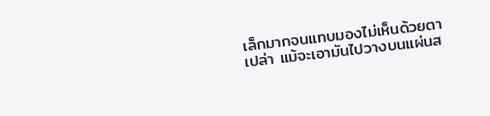เล็กมากจนแทบมองไม่เห็นด้วยตาเปล่า แม้จะเอามันไปวางบนแผ่นส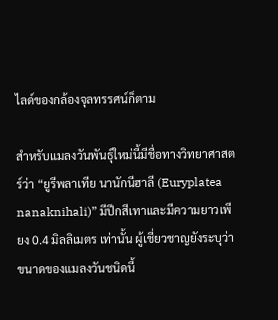ไลด์ของกล้องจุลทรรศน์ก็ตาม

สำหรับแมลงวันพันธุ์ใหม่นี้มีชื่อทางวิทยาศาสตร์ว่า “ยูรีพลาเทีย นานักนีฮาลี (Euryplatea nanaknihali)” มีปีกสีเทาและมีความยาวเพียง 0.4 มิลลิเมตร เท่านั้น ผู้เชี่ยวชาญยังระบุว่า ขนาดของแมลงวันชนิดนี้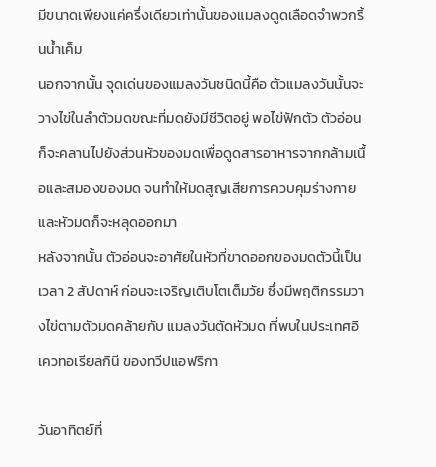มีขนาดเพียงแค่ครึ่งเดียวเท่านั้นของแมลงดูดเลือดจำพวกริ้นน้ำเค็ม
นอกจากนั้น จุดเด่นของแมลงวันชนิดนี้คือ ตัวแมลงวันนั้นจะวางไข่ในลำตัวมดขณะที่มดยังมีชีวิตอยู่ พอไข่ฟักตัว ตัวอ่อนก็จะคลานไปยังส่วนหัวของมดเพื่อดูดสารอาหารจากกล้ามเนื้อและสมองของมด จนทำให้มดสูญเสียการควบคุมร่างกายและหัวมดก็จะหลุดออกมา
หลังจากนั้น ตัวอ่อนจะอาศัยในหัวที่ขาดออกของมดตัวนี้เป็นเวลา 2 สัปดาห์ ก่อนจะเจริญเติบโตเต็มวัย ซึ่งมีพฤติกรรมวางไข่ตามตัวมดคล้ายกับ แมลงวันตัดหัวมด ที่พบในประเทศอิเควทอเรียลกินี ของทวีปแอฟริกา

วันอาทิตย์ที่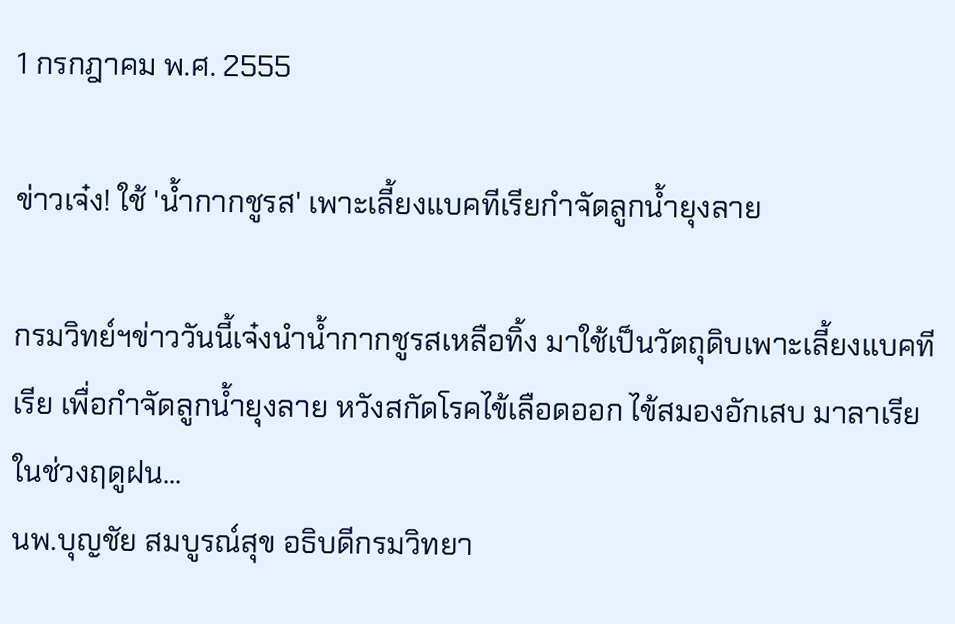1 กรกฎาคม พ.ศ. 2555

ข่าวเจ๋ง! ใช้ 'น้ำกากชูรส' เพาะเลี้ยงแบคทีเรียกำจัดลูกน้ำยุงลาย

กรมวิทย์ฯข่าววันนี้เจ๋งนำน้ำกากชูรสเหลือทิ้ง มาใช้เป็นวัตถุดิบเพาะเลี้ยงแบคทีเรีย เพื่อกำจัดลูกน้ำยุงลาย หวังสกัดโรคไข้เลือดออก ไข้สมองอักเสบ มาลาเรียในช่วงฤดูฝน...
นพ.บุญชัย สมบูรณ์สุข อธิบดีกรมวิทยา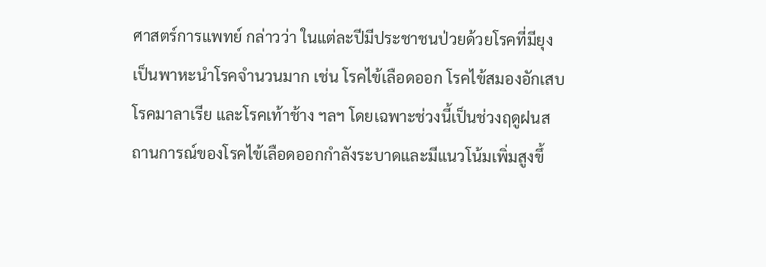ศาสตร์การแพทย์ กล่าวว่า ในแต่ละปีมีประชาชนป่วยด้วยโรคที่มียุงเป็นพาหะนำโรคจำนวนมาก เช่น โรคไข้เลือดออก โรคไข้สมองอักเสบ โรคมาลาเรีย และโรคเท้าช้าง ฯลฯ โดยเฉพาะช่วงนี้เป็นช่วงฤดูฝนสถานการณ์ของโรคไข้เลือดออกกำลังระบาดและมีแนวโน้มเพิ่มสูงขึ้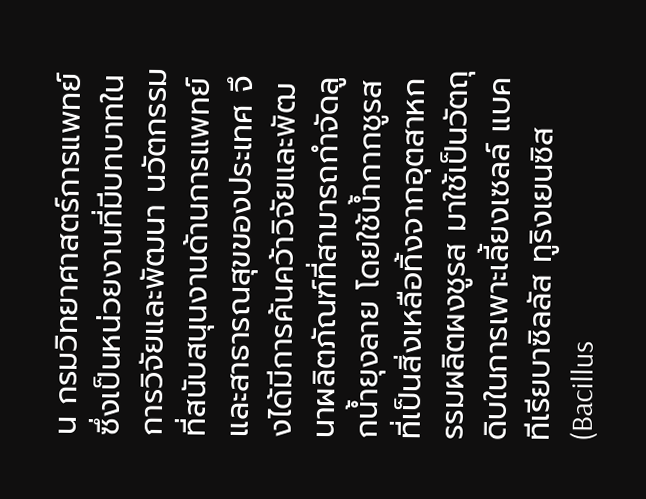น กรมวิทยาศาสตร์การแพทย์ซึ่งเป็นหน่วยงานที่มีบทบาทในการวิจัยและพัฒนา นวัตกรรมที่สนับสนุนงานด้านการแพทย์และสาธารณสุขของประเทศ จึงได้มีการค้นคว้าวิจัยและพัฒนาผลิตภัณฑ์ที่สามารถกำจัดลูกน้ำยุงลาย โดยใช้น้ำกากชูรสที่เป็นสิ่งเหลือทิ้งจากอุตสาหกรรมผลิตผงชูรส มาใช้เป็นวัตถุดิบในการเพาะเลี้ยงเซลล์ แบคทีเรียบาซิลลัส ทูริงเยนซิส (Bacillus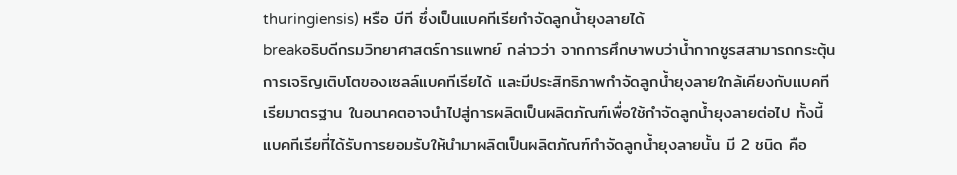thuringiensis) หรือ บีที ซึ่งเป็นแบคทีเรียกำจัดลูกน้ำยุงลายได้
breakอธิบดีกรมวิทยาศาสตร์การแพทย์ กล่าวว่า จากการศึกษาพบว่าน้ำกากชูรสสามารถกระตุ้นการเจริญเติบโตของเซลล์แบคทีเรียได้ และมีประสิทธิภาพกำจัดลูกน้ำยุงลายใกล้เคียงกับแบคทีเรียมาตรฐาน ในอนาคตอาจนำไปสู่การผลิตเป็นผลิตภัณฑ์เพื่อใช้กำจัดลูกน้ำยุงลายต่อไป ทั้งนี้ แบคทีเรียที่ได้รับการยอมรับให้นำมาผลิตเป็นผลิตภัณฑ์กำจัดลูกน้ำยุงลายนั้น มี 2 ชนิด คือ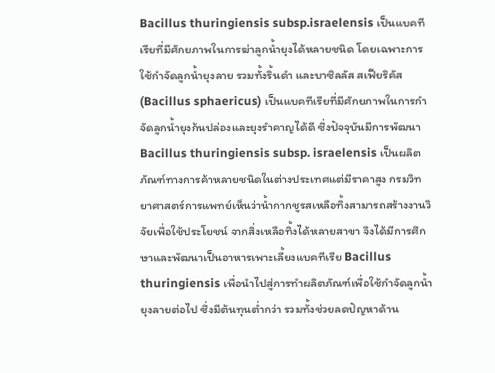Bacillus thuringiensis subsp.israelensis เป็นแบคทีเรียที่มีศักยภาพในการฆ่าลูกน้ำยุงได้หลายชนิด โดยเฉพาะการใช้กำจัดลูกน้ำยุงลาย รวมทั้งริ้นดำ และบาซิลลัส สเฟียริคัส (Bacillus sphaericus) เป็นแบคทีเรียที่มีศักยภาพในการกำจัดลูกน้ำยุงก้นปล่องและยุงรำคาญได้ดี ซึ่งปัจจุบันมีการพัฒนา Bacillus thuringiensis subsp. israelensis เป็นผลิตภัณฑ์ทางการค้าหลายชนิดในต่างประเทศแต่มีราคาสูง กรมวิทยาศาสตร์การแพทย์เห็นว่าน้ำกากชูรสเหลือทิ้งสามารถสร้างงานวิจัยเพื่อใช้ประโยชน์ จากสิ่งเหลือทิ้งได้หลายสาขา จึงได้มีการศึกษาและพัฒนาเป็นอาหารเพาะเลี้ยงแบคทีเรีย Bacillus thuringiensis เพื่อนำไปสู่การทำผลิตภัณฑ์เพื่อใช้กำจัดลูกน้ำยุงลายต่อไป ซึ่งมีต้นทุนต่ำกว่า รวมทั้งช่วยลดปัญหาด้าน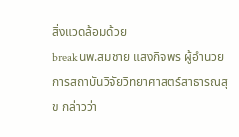สิ่งแวดล้อมด้วย
breakนพ.สมชาย แสงกิจพร ผู้อำนวยการสถาบันวิจัยวิทยาศาสตร์สาธารณสุข กล่าวว่า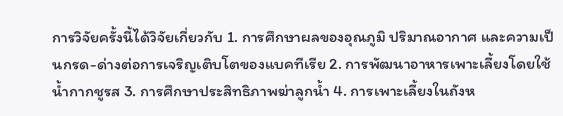การวิจัยครั้งนี้ได้วิจัยเกี่ยวกับ 1. การศึกษาผลของอุณภูมิ ปริมาณอากาศ และความเป็นกรด-ด่างต่อการเจริญเติบโตของแบคทีเรีย 2. การพัฒนาอาหารเพาะเลี้ยงโดยใช้น้ำกากชูรส 3. การศึกษาประสิทธิภาพฆ่าลูกน้ำ 4. การเพาะเลี้ยงในถังห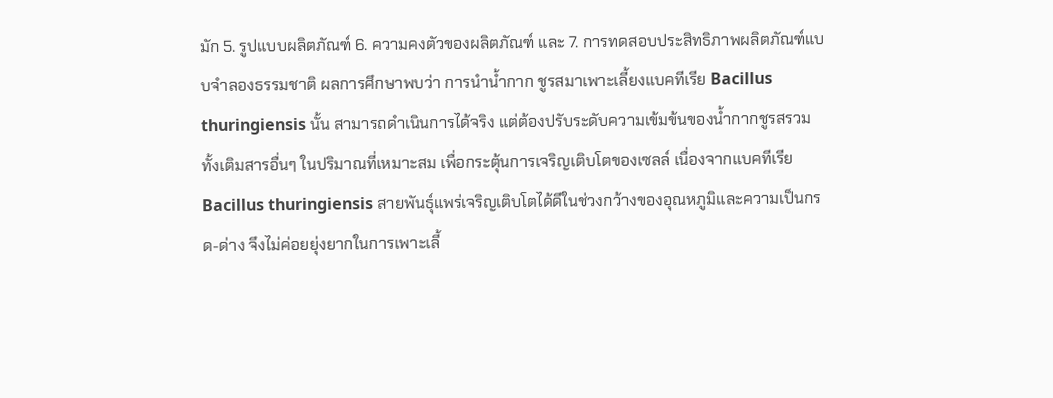มัก 5. รูปแบบผลิตภัณฑ์ 6. ความคงตัวของผลิตภัณฑ์ และ 7. การทดสอบประสิทธิภาพผลิตภัณฑ์แบบจำลองธรรมชาติ ผลการศึกษาพบว่า การนำน้ำกาก ชูรสมาเพาะเลี้ยงแบคทีเรีย Bacillus thuringiensis นั้น สามารถดำเนินการได้จริง แต่ต้องปรับระดับความเข้มข้นของน้ำกากชูรสรวมทั้งเติมสารอื่นๆ ในปริมาณที่เหมาะสม เพื่อกระตุ้นการเจริญเติบโตของเซลล์ เนื่องจากแบคทีเรีย Bacillus thuringiensis สายพันธุ์แพร่เจริญเติบโตได้ดีในช่วงกว้างของอุณหภูมิและความเป็นกรด-ด่าง จึงไม่ค่อยยุ่งยากในการเพาะเลี้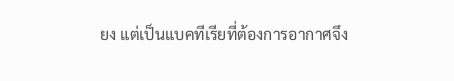ยง แต่เป็นแบคทีเรียที่ต้องการอากาศจึง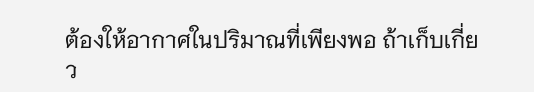ต้องให้อากาศในปริมาณที่เพียงพอ ถ้าเก็บเกี่ยว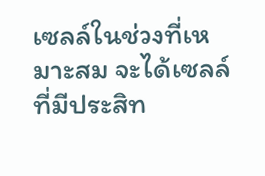เซลล์ในช่วงที่เหมาะสม จะได้เซลล์ที่มีประสิท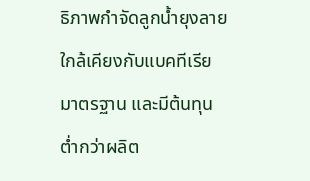ธิภาพกำจัดลูกน้ำยุงลายใกล้เคียงกับแบคทีเรียมาตรฐาน และมีต้นทุนต่ำกว่าผลิต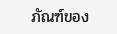ภัณฑ์ของ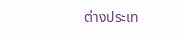ต่างประเท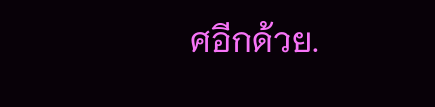ศอีกด้วย.